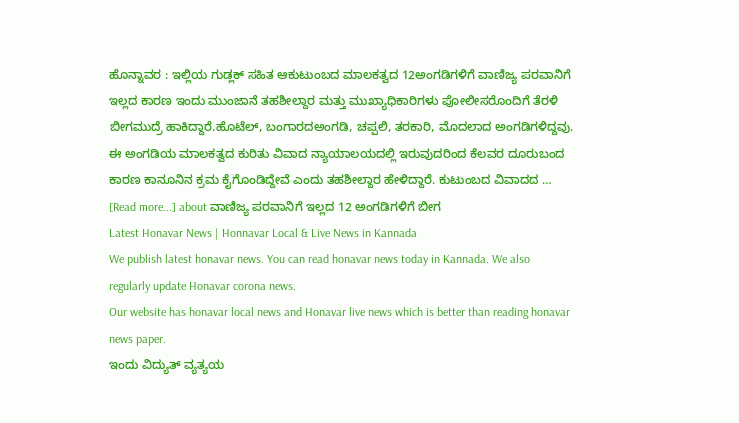ಹೊನ್ನಾವರ : ಇಲ್ಲಿಯ ಗುಡ್ಲಕ್ ಸಹಿತ ಆಕುಟುಂಬದ ಮಾಲಕತ್ವದ 12ಅಂಗಡಿಗಳಿಗೆ ವಾಣಿಜ್ಯ ಪರವಾನಿಗೆ ಇಲ್ಲದ ಕಾರಣ ಇಂದು ಮುಂಜಾನೆ ತಹಶೀಲ್ದಾರ ಮತ್ತು ಮುಖ್ಯಾಧಿಕಾರಿಗಳು ಪೋಲೀಸರೊಂದಿಗೆ ತೆರಳಿ ಬೀಗಮುದ್ರೆ ಹಾಕಿದ್ದಾರೆ.ಹೊಟೆಲ್, ಬಂಗಾರದಅಂಗಡಿ, ಚಪ್ಪಲಿ, ತರಕಾರಿ, ಮೊದಲಾದ ಅಂಗಡಿಗಳಿದ್ದವು. ಈ ಅಂಗಡಿಯ ಮಾಲಕತ್ವದ ಕುರಿತು ವಿವಾದ ನ್ಯಾಯಾಲಯದಲ್ಲಿ ಇರುವುದರಿಂದ ಕೆಲವರ ದೂರುಬಂದ ಕಾರಣ ಕಾನೂನಿನ ಕ್ರಮ ಕೈಗೊಂಡಿದ್ದೇವೆ ಎಂದು ತಹಶೀಲ್ದಾರ ಹೇಳಿದ್ದಾರೆ. ಕುಟುಂಬದ ವಿವಾದದ … [Read more...] about ವಾಣಿಜ್ಯ ಪರವಾನಿಗೆ ಇಲ್ಲದ 12 ಅಂಗಡಿಗಳಿಗೆ ಬೀಗ
Latest Honavar News | Honnavar Local & Live News in Kannada
We publish latest honavar news. You can read honavar news today in Kannada. We also regularly update Honavar corona news.
Our website has honavar local news and Honavar live news which is better than reading honavar news paper.
ಇಂದು ವಿದ್ಯುತ್ ವ್ಯತ್ಯಯ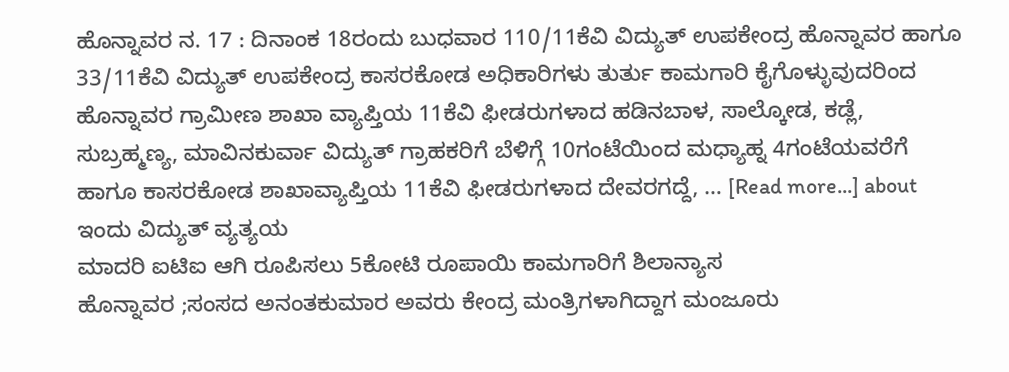ಹೊನ್ನಾವರ ನ. 17 : ದಿನಾಂಕ 18ರಂದು ಬುಧವಾರ 110/11ಕೆವಿ ವಿದ್ಯುತ್ ಉಪಕೇಂದ್ರ ಹೊನ್ನಾವರ ಹಾಗೂ 33/11ಕೆವಿ ವಿದ್ಯುತ್ ಉಪಕೇಂದ್ರ ಕಾಸರಕೋಡ ಅಧಿಕಾರಿಗಳು ತುರ್ತು ಕಾಮಗಾರಿ ಕೈಗೊಳ್ಳುವುದರಿಂದ ಹೊನ್ನಾವರ ಗ್ರಾಮೀಣ ಶಾಖಾ ವ್ಯಾಪ್ತಿಯ 11ಕೆವಿ ಫೀಡರುಗಳಾದ ಹಡಿನಬಾಳ, ಸಾಲ್ಕೋಡ, ಕಡ್ಲೆ, ಸುಬ್ರಹ್ಮಣ್ಯ, ಮಾವಿನಕುರ್ವಾ ವಿದ್ಯುತ್ ಗ್ರಾಹಕರಿಗೆ ಬೆಳಿಗ್ಗೆ 10ಗಂಟೆಯಿಂದ ಮಧ್ಯಾಹ್ನ 4ಗಂಟೆಯವರೆಗೆ ಹಾಗೂ ಕಾಸರಕೋಡ ಶಾಖಾವ್ಯಾಪ್ತಿಯ 11ಕೆವಿ ಫೀಡರುಗಳಾದ ದೇವರಗದ್ದೆ, … [Read more...] about ಇಂದು ವಿದ್ಯುತ್ ವ್ಯತ್ಯಯ
ಮಾದರಿ ಐಟಿಐ ಆಗಿ ರೂಪಿಸಲು 5ಕೋಟಿ ರೂಪಾಯಿ ಕಾಮಗಾರಿಗೆ ಶಿಲಾನ್ಯಾಸ
ಹೊನ್ನಾವರ ;ಸಂಸದ ಅನಂತಕುಮಾರ ಅವರು ಕೇಂದ್ರ ಮಂತ್ರಿಗಳಾಗಿದ್ದಾಗ ಮಂಜೂರು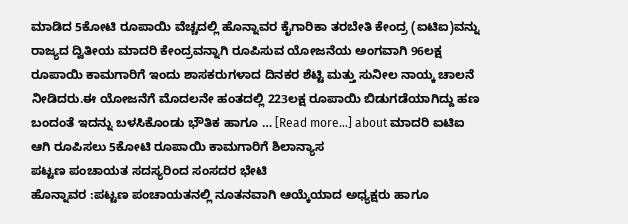ಮಾಡಿದ 5ಕೋಟಿ ರೂಪಾಯಿ ವೆಚ್ಚದಲ್ಲಿ ಹೊನ್ನಾವರ ಕೈಗಾರಿಕಾ ತರಬೇತಿ ಕೇಂದ್ರ (ಐಟಿಐ)ವನ್ನು ರಾಜ್ಯದ ದ್ವಿತೀಯ ಮಾದರಿ ಕೇಂದ್ರವನ್ನಾಗಿ ರೂಪಿಸುವ ಯೋಜನೆಯ ಅಂಗವಾಗಿ 96ಲಕ್ಷ ರೂಪಾಯಿ ಕಾಮಗಾರಿಗೆ ಇಂದು ಶಾಸಕರುಗಳಾದ ದಿನಕರ ಶೆಟ್ಟಿ ಮತ್ತು ಸುನೀಲ ನಾಯ್ಕ ಚಾಲನೆ ನೀಡಿದರು.ಈ ಯೋಜನೆಗೆ ಮೊದಲನೇ ಹಂತದಲ್ಲಿ 223ಲಕ್ಷ ರೂಪಾಯಿ ಬಿಡುಗಡೆಯಾಗಿದ್ದು ಹಣ ಬಂದಂತೆ ಇದನ್ನು ಬಳಸಿಕೊಂಡು ಭೌತಿಕ ಹಾಗೂ … [Read more...] about ಮಾದರಿ ಐಟಿಐ ಆಗಿ ರೂಪಿಸಲು 5ಕೋಟಿ ರೂಪಾಯಿ ಕಾಮಗಾರಿಗೆ ಶಿಲಾನ್ಯಾಸ
ಪಟ್ಟಣ ಪಂಚಾಯತ ಸದಸ್ಯರಿಂದ ಸಂಸದರ ಭೇಟಿ
ಹೊನ್ನಾವರ :ಪಟ್ಟಣ ಪಂಚಾಯತನಲ್ಲಿ ನೂತನವಾಗಿ ಆಯ್ಕೆಯಾದ ಅಧ್ಯಕ್ಷರು ಹಾಗೂ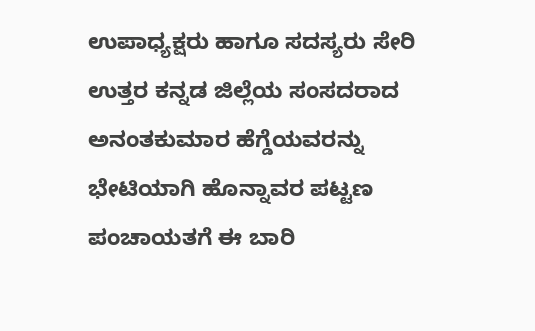ಉಪಾಧ್ಯಕ್ಷರು ಹಾಗೂ ಸದಸ್ಯರು ಸೇರಿ ಉತ್ತರ ಕನ್ನಡ ಜಿಲ್ಲೆಯ ಸಂಸದರಾದ ಅನಂತಕುಮಾರ ಹೆಗ್ಡೆಯವರನ್ನು ಭೇಟಿಯಾಗಿ ಹೊನ್ನಾವರ ಪಟ್ಟಣ ಪಂಚಾಯತಗೆ ಈ ಬಾರಿ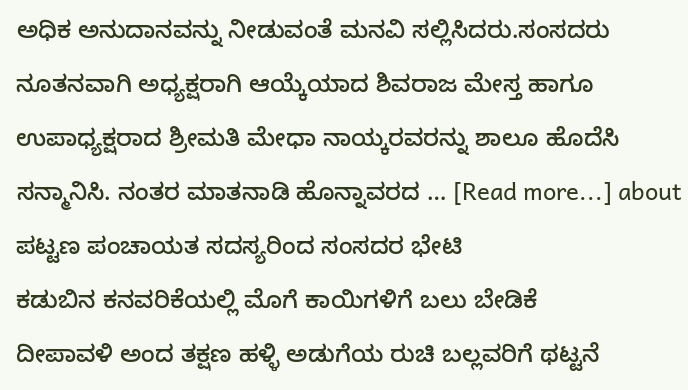ಅಧಿಕ ಅನುದಾನವನ್ನು ನೀಡುವಂತೆ ಮನವಿ ಸಲ್ಲಿಸಿದರು.ಸಂಸದರು ನೂತನವಾಗಿ ಅಧ್ಯಕ್ಷರಾಗಿ ಆಯ್ಕೆಯಾದ ಶಿವರಾಜ ಮೇಸ್ತ ಹಾಗೂ ಉಪಾಧ್ಯಕ್ಷರಾದ ಶ್ರೀಮತಿ ಮೇಧಾ ನಾಯ್ಕರವರನ್ನು ಶಾಲೂ ಹೊದೆಸಿ ಸನ್ಮಾನಿಸಿ. ನಂತರ ಮಾತನಾಡಿ ಹೊನ್ನಾವರದ … [Read more...] about ಪಟ್ಟಣ ಪಂಚಾಯತ ಸದಸ್ಯರಿಂದ ಸಂಸದರ ಭೇಟಿ
ಕಡುಬಿನ ಕನವರಿಕೆಯಲ್ಲಿ ಮೊಗೆ ಕಾಯಿಗಳಿಗೆ ಬಲು ಬೇಡಿಕೆ
ದೀಪಾವಳಿ ಅಂದ ತಕ್ಷಣ ಹಳ್ಳಿ ಅಡುಗೆಯ ರುಚಿ ಬಲ್ಲವರಿಗೆ ಥಟ್ಟನೆ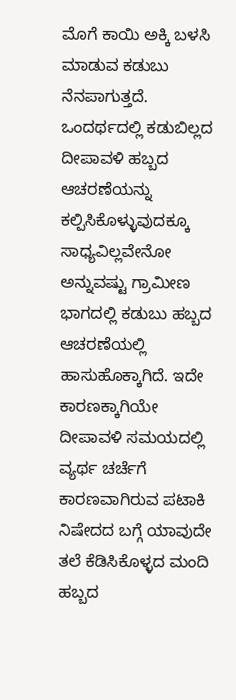ಮೊಗೆ ಕಾಯಿ ಅಕ್ಕಿ ಬಳಸಿ ಮಾಡುವ ಕಡುಬು ನೆನಪಾಗುತ್ತದೆ. ಒಂದರ್ಥದಲ್ಲಿ ಕಡುಬಿಲ್ಲದ ದೀಪಾವಳಿ ಹಬ್ಬದ ಆಚರಣೆಯನ್ನು ಕಲ್ಪಿಸಿಕೊಳ್ಳುವುದಕ್ಕೂ ಸಾಧ್ಯವಿಲ್ಲವೇನೋ ಅನ್ನುವಷ್ಟು ಗ್ರಾಮೀಣ ಭಾಗದಲ್ಲಿ ಕಡುಬು ಹಬ್ಬದ ಆಚರಣೆಯಲ್ಲಿ ಹಾಸುಹೊಕ್ಕಾಗಿದೆ. ಇದೇ ಕಾರಣಕ್ಕಾಗಿಯೇ ದೀಪಾವಳಿ ಸಮಯದಲ್ಲಿ ವ್ಯರ್ಥ ಚರ್ಚೆಗೆ ಕಾರಣವಾಗಿರುವ ಪಟಾಕಿ ನಿಷೇದದ ಬಗ್ಗೆ ಯಾವುದೇ ತಲೆ ಕೆಡಿಸಿಕೊಳ್ಳದ ಮಂದಿ ಹಬ್ಬದ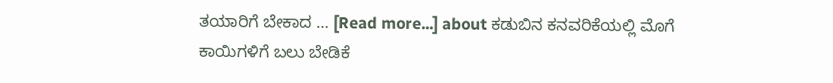ತಯಾರಿಗೆ ಬೇಕಾದ … [Read more...] about ಕಡುಬಿನ ಕನವರಿಕೆಯಲ್ಲಿ ಮೊಗೆ ಕಾಯಿಗಳಿಗೆ ಬಲು ಬೇಡಿಕೆ